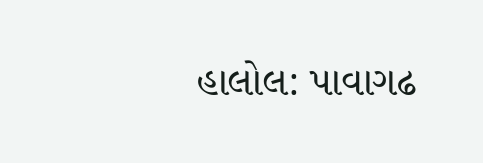હાલોલ: પાવાગઢ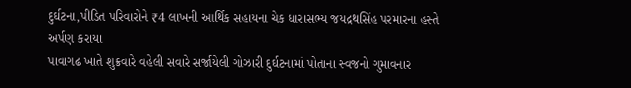દુર્ઘટના,પીડિત પરિવારોને ₹4 લાખની આર્થિક સહાયના ચેક ધારાસભ્ય જયદ્રથસિંહ પરમારના હસ્તે અર્પણ કરાયા
પાવાગઢ ખાતે શુક્રવારે વહેલી સવારે સર્જાયેલી ગોઝારી દુર્ઘટનામાં પોતાના સ્વજનો ગુમાવનાર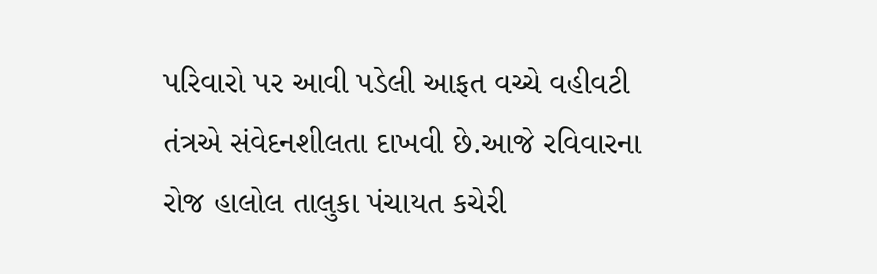પરિવારો પર આવી પડેલી આફત વચ્ચે વહીવટી તંત્રએ સંવેદનશીલતા દાખવી છે.આજે રવિવારના રોજ હાલોલ તાલુકા પંચાયત કચેરી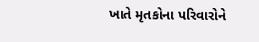ખાતે મૃતકોના પરિવારોને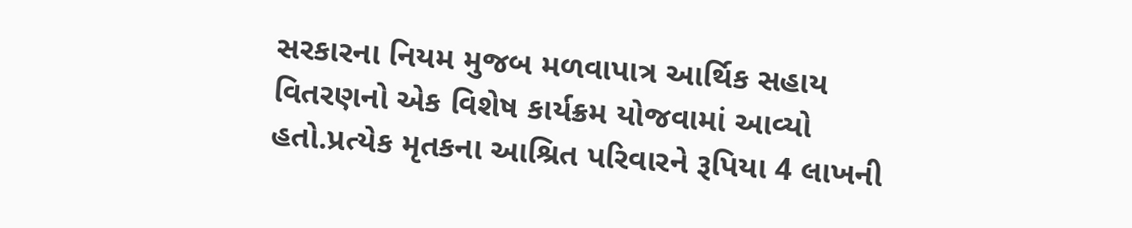સરકારના નિયમ મુજબ મળવાપાત્ર આર્થિક સહાય વિતરણનો એક વિશેષ કાર્યક્રમ યોજવામાં આવ્યો હતો.પ્રત્યેક મૃતકના આશ્રિત પરિવારને રૂપિયા 4 લાખની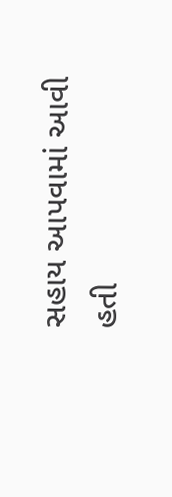સહાય આપવામાં આવી હતી